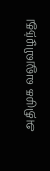அதிமுக வலுவிழந்து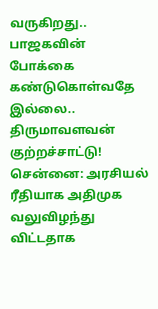வருகிறது.. பாஜகவின் போக்கை கண்டுகொள்வதே இல்லை.. திருமாவளவன் குற்றச்சாட்டு!
சென்னை: அரசியல் ரீதியாக அதிமுக வலுவிழந்து விட்டதாக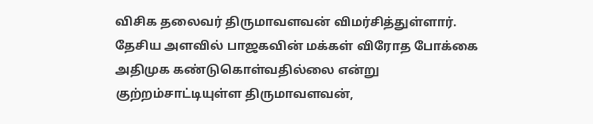விசிக தலைவர் திருமாவளவன் விமர்சித்துள்ளார். தேசிய அளவில் பாஜகவின் மக்கள் விரோத போக்கை அதிமுக கண்டுகொள்வதில்லை என்று குற்றம்சாட்டியுள்ள திருமாவளவன்,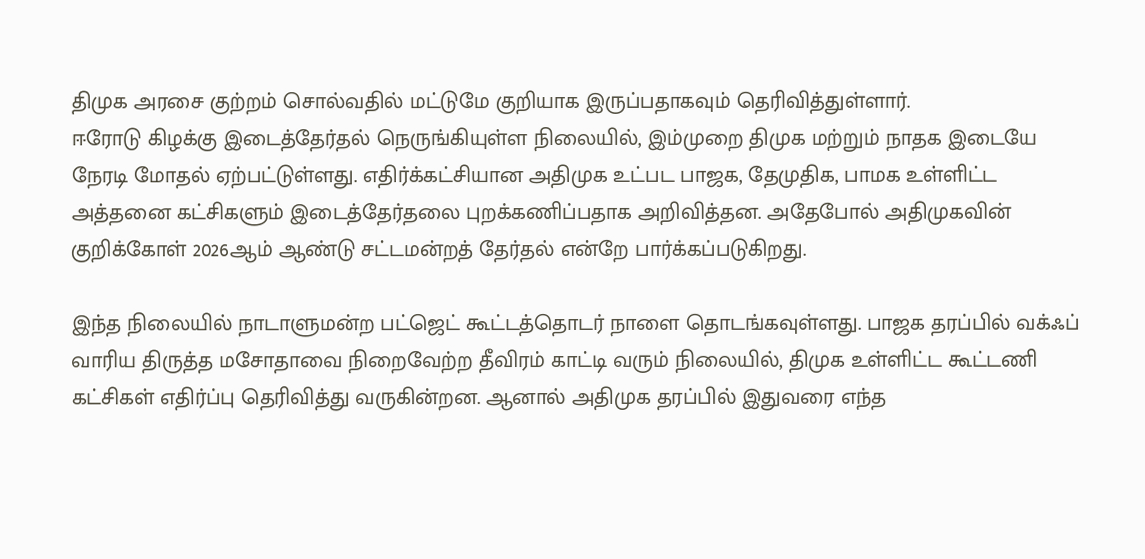திமுக அரசை குற்றம் சொல்வதில் மட்டுமே குறியாக இருப்பதாகவும் தெரிவித்துள்ளார்.
ஈரோடு கிழக்கு இடைத்தேர்தல் நெருங்கியுள்ள நிலையில், இம்முறை திமுக மற்றும் நாதக இடையே நேரடி மோதல் ஏற்பட்டுள்ளது. எதிர்க்கட்சியான அதிமுக உட்பட பாஜக, தேமுதிக, பாமக உள்ளிட்ட அத்தனை கட்சிகளும் இடைத்தேர்தலை புறக்கணிப்பதாக அறிவித்தன. அதேபோல் அதிமுகவின் குறிக்கோள் 2026ஆம் ஆண்டு சட்டமன்றத் தேர்தல் என்றே பார்க்கப்படுகிறது.

இந்த நிலையில் நாடாளுமன்ற பட்ஜெட் கூட்டத்தொடர் நாளை தொடங்கவுள்ளது. பாஜக தரப்பில் வக்ஃப் வாரிய திருத்த மசோதாவை நிறைவேற்ற தீவிரம் காட்டி வரும் நிலையில், திமுக உள்ளிட்ட கூட்டணி கட்சிகள் எதிர்ப்பு தெரிவித்து வருகின்றன. ஆனால் அதிமுக தரப்பில் இதுவரை எந்த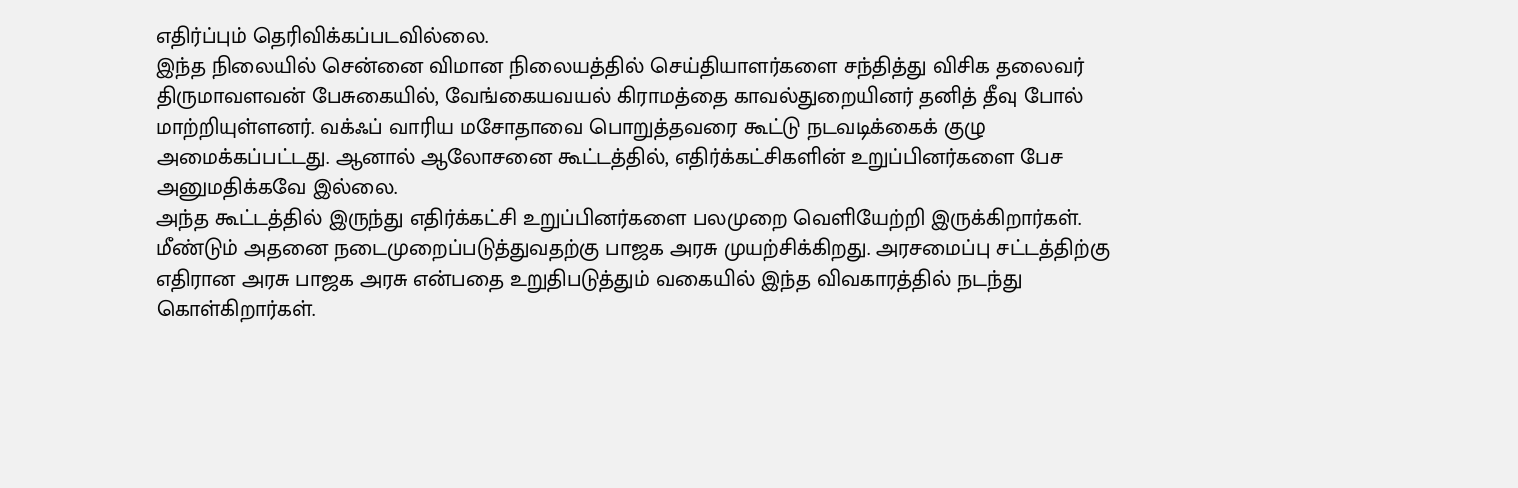எதிர்ப்பும் தெரிவிக்கப்படவில்லை.
இந்த நிலையில் சென்னை விமான நிலையத்தில் செய்தியாளர்களை சந்தித்து விசிக தலைவர் திருமாவளவன் பேசுகையில், வேங்கையவயல் கிராமத்தை காவல்துறையினர் தனித் தீவு போல் மாற்றியுள்ளனர். வக்ஃப் வாரிய மசோதாவை பொறுத்தவரை கூட்டு நடவடிக்கைக் குழு அமைக்கப்பட்டது. ஆனால் ஆலோசனை கூட்டத்தில், எதிர்க்கட்சிகளின் உறுப்பினர்களை பேச அனுமதிக்கவே இல்லை.
அந்த கூட்டத்தில் இருந்து எதிர்க்கட்சி உறுப்பினர்களை பலமுறை வெளியேற்றி இருக்கிறார்கள். மீண்டும் அதனை நடைமுறைப்படுத்துவதற்கு பாஜக அரசு முயற்சிக்கிறது. அரசமைப்பு சட்டத்திற்கு எதிரான அரசு பாஜக அரசு என்பதை உறுதிபடுத்தும் வகையில் இந்த விவகாரத்தில் நடந்து கொள்கிறார்கள்.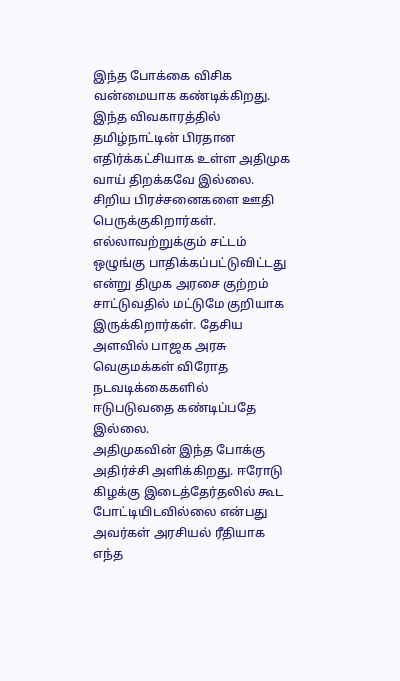இந்த போக்கை விசிக வன்மையாக கண்டிக்கிறது.
இந்த விவகாரத்தில் தமிழ்நாட்டின் பிரதான எதிர்க்கட்சியாக உள்ள அதிமுக வாய் திறக்கவே இல்லை. சிறிய பிரச்சனைகளை ஊதி பெருக்குகிறார்கள். எல்லாவற்றுக்கும் சட்டம் ஒழுங்கு பாதிக்கப்பட்டுவிட்டது என்று திமுக அரசை குற்றம் சாட்டுவதில் மட்டுமே குறியாக இருக்கிறார்கள். தேசிய அளவில் பாஜக அரசு வெகுமக்கள் விரோத நடவடிக்கைகளில் ஈடுபடுவதை கண்டிப்பதே இல்லை.
அதிமுகவின் இந்த போக்கு அதிர்ச்சி அளிக்கிறது. ஈரோடு கிழக்கு இடைத்தேர்தலில் கூட போட்டியிடவில்லை என்பது அவர்கள் அரசியல் ரீதியாக எந்த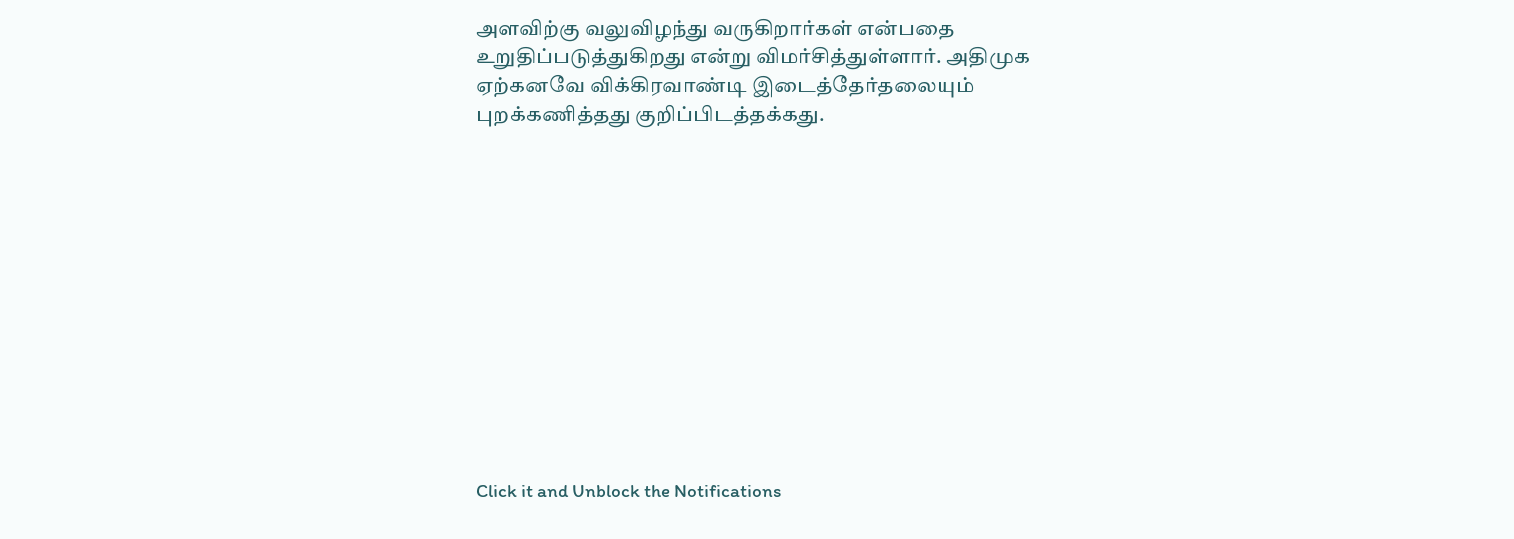அளவிற்கு வலுவிழந்து வருகிறார்கள் என்பதை உறுதிப்படுத்துகிறது என்று விமர்சித்துள்ளார். அதிமுக ஏற்கனவே விக்கிரவாண்டி இடைத்தேர்தலையும் புறக்கணித்தது குறிப்பிடத்தக்கது.












Click it and Unblock the Notifications